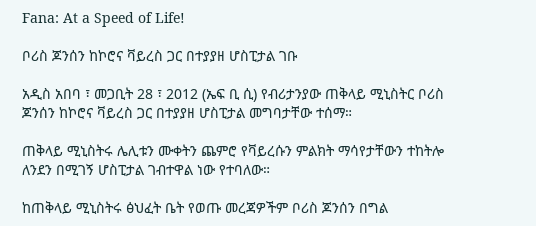Fana: At a Speed of Life!

ቦሪስ ጆንሰን ከኮሮና ቫይረስ ጋር በተያያዘ ሆስፒታል ገቡ

አዲስ አበባ ፣ መጋቢት 28 ፣ 2012 (ኤፍ ቢ ሲ) የብሪታንያው ጠቅላይ ሚኒስትር ቦሪስ ጆንሰን ከኮሮና ቫይረስ ጋር በተያያዘ ሆስፒታል መግባታቸው ተሰማ።

ጠቅላይ ሚኒስትሩ ሌሊቱን ሙቀትን ጨምሮ የቫይረሱን ምልክት ማሳየታቸውን ተከትሎ ለንደን በሚገኝ ሆስፒታል ገብተዋል ነው የተባለው።

ከጠቅላይ ሚኒስትሩ ፅህፈት ቤት የወጡ መረጃዎችም ቦሪስ ጆንሰን በግል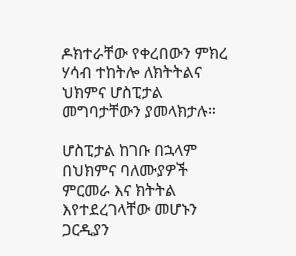ዶክተራቸው የቀረበውን ምክረ ሃሳብ ተከትሎ ለክትትልና ህክምና ሆስፒታል መግባታቸውን ያመላክታሉ።

ሆስፒታል ከገቡ በኋላም በህክምና ባለሙያዎች ምርመራ እና ክትትል እየተደረገላቸው መሆኑን ጋርዲያን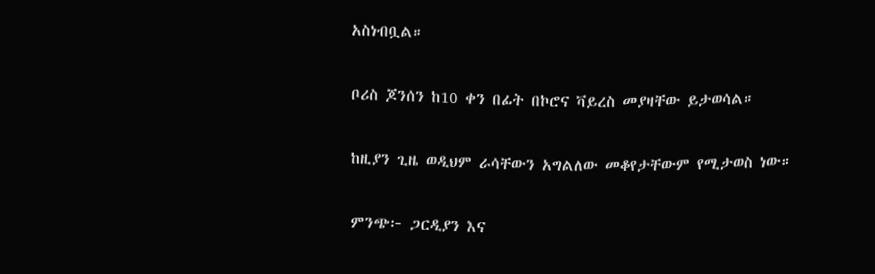አስነብቧል።

ቦሪስ ጆንሰን ከ10 ቀን በፊት በኮሮና ቫይረስ መያዛቸው ይታወሳል።

ከዚያን ጊዜ ወዲህም ራሳቸውን አግልለው መቆየታቸውም የሚታወስ ነው።

ምንጭ፦ ጋርዲያን እና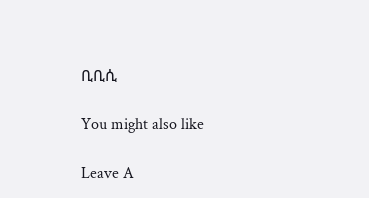ቢቢሲ

You might also like

Leave A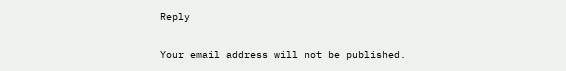Reply

Your email address will not be published.